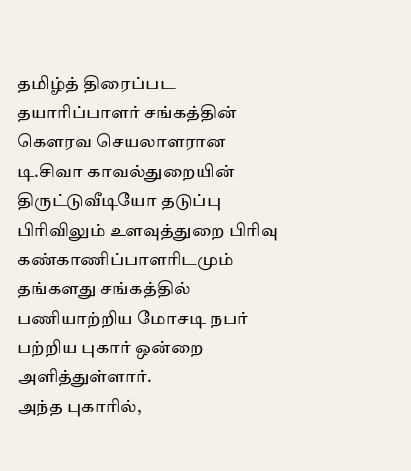தமிழ்த் திரைப்பட தயாரிப்பாளர் சங்கத்தின் கௌரவ செயலாளரான டி.சிவா காவல்துறையின் திருட்டுவீடியோ தடுப்பு பிரிவிலும் உளவுத்துறை பிரிவு கண்காணிப்பாளரிடமும் தங்களது சங்கத்தில் பணியாற்றிய மோசடி நபர் பற்றிய புகார் ஒன்றை அளித்துள்ளார்.
அந்த புகாரில்,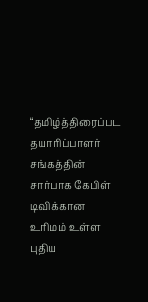“தமிழ்த்திரைப்பட தயாரிப்பாளர் சங்கத்தின் சார்பாக கேபிள் டிவிக்கான உரிமம் உள்ள புதிய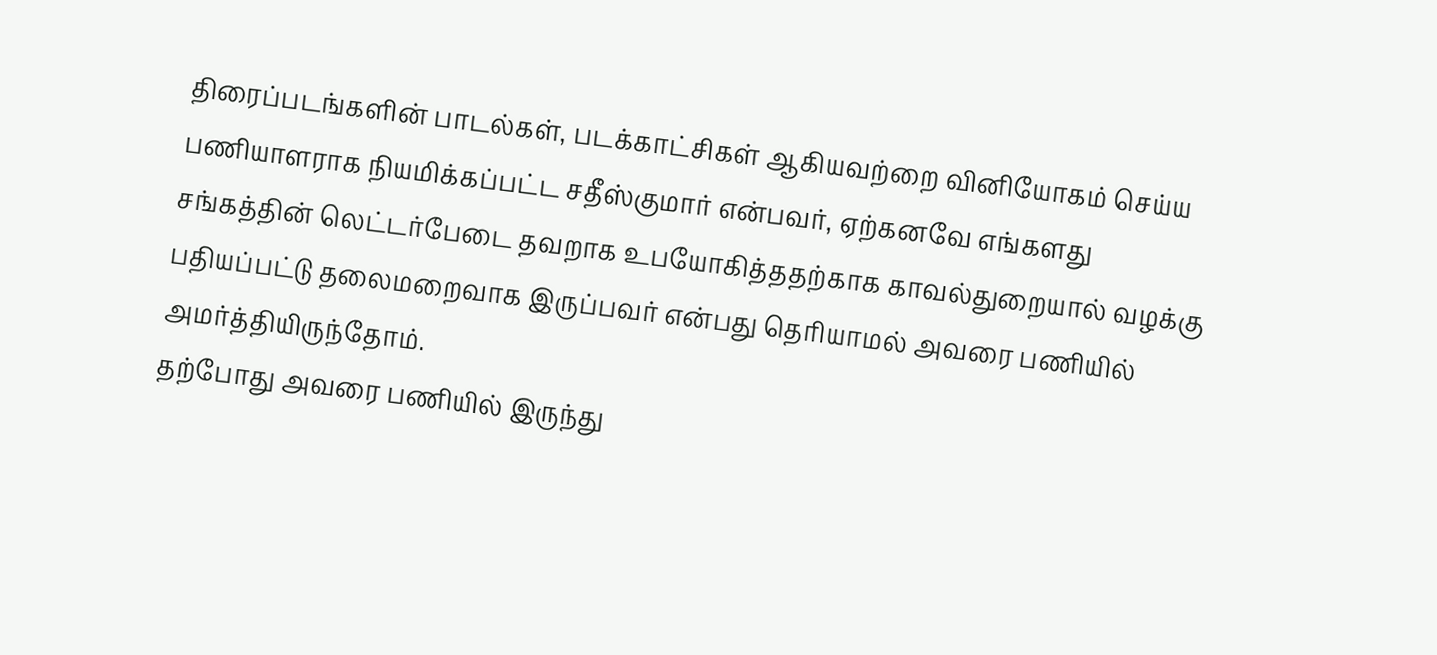திரைப்படங்களின் பாடல்கள், படக்காட்சிகள் ஆகியவற்றை வினியோகம் செய்ய பணியாளராக நியமிக்கப்பட்ட சதீஸ்குமார் என்பவர், ஏற்கனவே எங்களது சங்கத்தின் லெட்டர்பேடை தவறாக உபயோகித்ததற்காக காவல்துறையால் வழக்கு பதியப்பட்டு தலைமறைவாக இருப்பவர் என்பது தெரியாமல் அவரை பணியில் அமர்த்தியிருந்தோம்.
தற்போது அவரை பணியில் இருந்து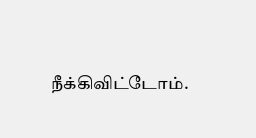நீக்கிவிட்டோம்.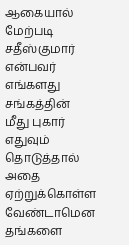ஆகையால் மேற்படி சதீஸ்குமார் என்பவர் எங்களது சங்கத்தின் மீது புகார் எதுவும் தொடுத்தால் அதை ஏற்றுக்கொள்ள வேண்டாமென தங்களை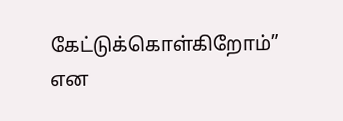கேட்டுக்கொள்கிறோம்” என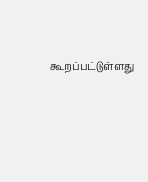கூறப்பட்டுள்ளது